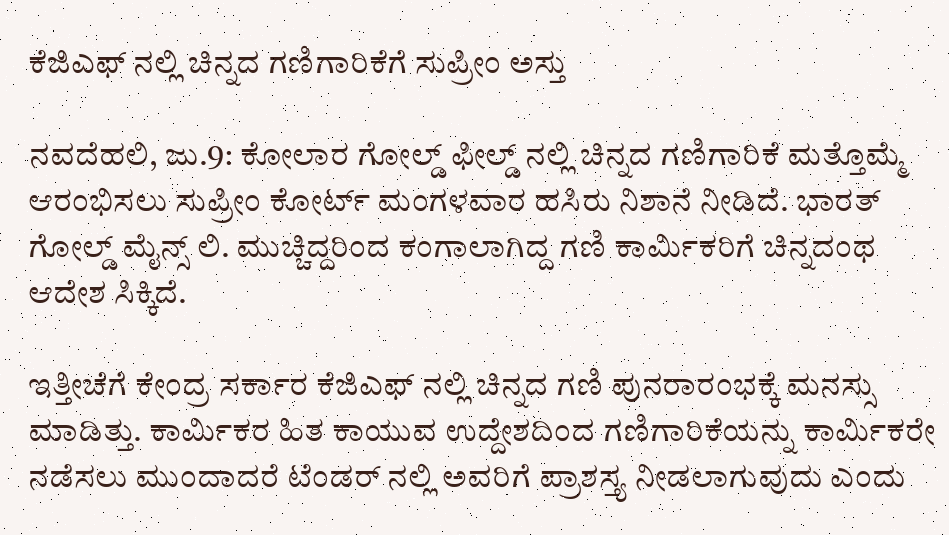ಕೆಜಿಎಫ್ ನಲ್ಲಿ ಚಿನ್ನದ ಗಣಿಗಾರಿಕೆಗೆ ಸುಪ್ರೀಂ ಅಸ್ತು

ನವದೆಹಲಿ, ಜು.9: ಕೋಲಾರ ಗೋಲ್ಡ್ ಫೀಲ್ಡ್ ನಲ್ಲಿ ಚಿನ್ನದ ಗಣಿಗಾರಿಕೆ ಮತ್ತೊಮ್ಮೆ ಆರಂಭಿಸಲು ಸುಪ್ರೀಂ ಕೋರ್ಟ್ ಮಂಗಳವಾರ ಹಸಿರು ನಿಶಾನೆ ನೀಡಿದೆ. ಭಾರತ್ ಗೋಲ್ಡ್ ಮೈನ್ಸ್ ಲಿ. ಮುಚ್ಚಿದ್ದರಿಂದ ಕಂಗಾಲಾಗಿದ್ದ ಗಣಿ ಕಾರ್ಮಿಕರಿಗೆ ಚಿನ್ನದಂಥ ಆದೇಶ ಸಿಕ್ಕಿದೆ.

ಇತ್ತೀಚೆಗೆ ಕೇಂದ್ರ ಸರ್ಕಾರ ಕೆಜಿಎಫ್ ನಲ್ಲಿ ಚಿನ್ನದ ಗಣಿ ಪುನರಾರಂಭಕ್ಕೆ ಮನಸ್ಸು ಮಾಡಿತ್ತು. ಕಾರ್ಮಿಕರ ಹಿತ ಕಾಯುವ ಉದ್ದೇಶದಿಂದ ಗಣಿಗಾರಿಕೆಯನ್ನು ಕಾರ್ಮಿಕರೇ ನಡೆಸಲು ಮುಂದಾದರೆ ಟೆಂಡರ್ ನಲ್ಲಿ ಅವರಿಗೆ ಪ್ರಾಶಸ್ತ್ಯ ನೀಡಲಾಗುವುದು ಎಂದು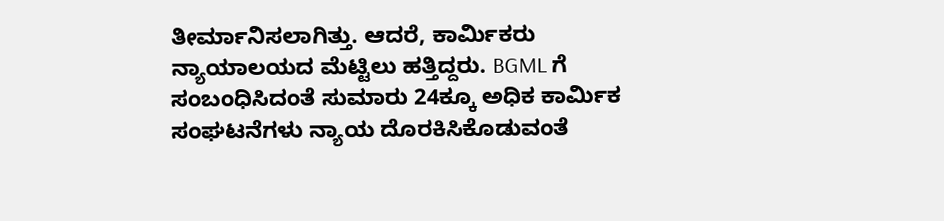ತೀರ್ಮಾನಿಸಲಾಗಿತ್ತು. ಆದರೆ, ಕಾರ್ಮಿಕರು ನ್ಯಾಯಾಲಯದ ಮೆಟ್ಟಿಲು ಹತ್ತಿದ್ದರು. BGML ಗೆ ಸಂಬಂಧಿಸಿದಂತೆ ಸುಮಾರು 24ಕ್ಕೂ ಅಧಿಕ ಕಾರ್ಮಿಕ ಸಂಘಟನೆಗಳು ನ್ಯಾಯ ದೊರಕಿಸಿಕೊಡುವಂತೆ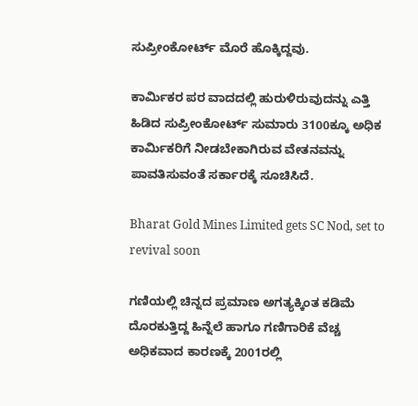ಸುಪ್ರೀಂಕೋರ್ಟ್ ಮೊರೆ ಹೊಕ್ಕಿದ್ದವು.

ಕಾರ್ಮಿಕರ ಪರ ವಾದದಲ್ಲಿ ಹುರುಳಿರುವುದನ್ನು ಎತ್ತಿ ಹಿಡಿದ ಸುಪ್ರೀಂಕೋರ್ಟ್ ಸುಮಾರು 3100ಕ್ಕೂ ಅಧಿಕ ಕಾರ್ಮಿಕರಿಗೆ ನೀಡಬೇಕಾಗಿರುವ ವೇತನವನ್ನು ಪಾವತಿಸುವಂತೆ ಸರ್ಕಾರಕ್ಕೆ ಸೂಚಿಸಿದೆ.

Bharat Gold Mines Limited gets SC Nod, set to revival soon

ಗಣಿಯಲ್ಲಿ ಚಿನ್ನದ ಪ್ರಮಾಣ ಅಗತ್ಯಕ್ಕಿಂತ ಕಡಿಮೆ ದೊರಕುತ್ತಿದ್ದ ಹಿನ್ನೆಲೆ ಹಾಗೂ ಗಣಿಗಾರಿಕೆ ವೆಚ್ಚ ಅಧಿಕವಾದ ಕಾರಣಕ್ಕೆ 2001ರಲ್ಲಿ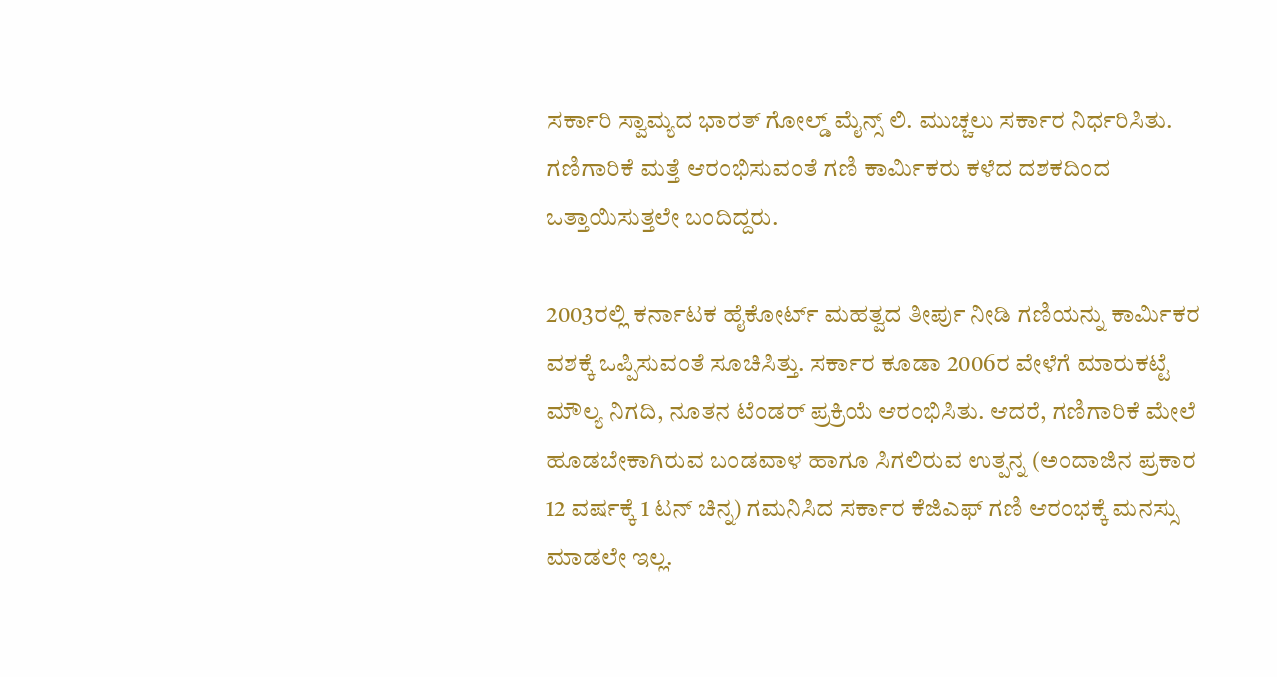ಸರ್ಕಾರಿ ಸ್ವಾಮ್ಯದ ಭಾರತ್ ಗೋಲ್ಡ್ ಮೈನ್ಸ್ ಲಿ. ಮುಚ್ಚಲು ಸರ್ಕಾರ ನಿರ್ಧರಿಸಿತು. ಗಣಿಗಾರಿಕೆ ಮತ್ತೆ ಆರಂಭಿಸುವಂತೆ ಗಣಿ ಕಾರ್ಮಿಕರು ಕಳೆದ ದಶಕದಿಂದ ಒತ್ತಾಯಿಸುತ್ತಲೇ ಬಂದಿದ್ದರು.

2003ರಲ್ಲಿ ಕರ್ನಾಟಕ ಹೈಕೋರ್ಟ್ ಮಹತ್ವದ ತೀರ್ಪು ನೀಡಿ ಗಣಿಯನ್ನು ಕಾರ್ಮಿಕರ ವಶಕ್ಕೆ ಒಪ್ಪಿಸುವಂತೆ ಸೂಚಿಸಿತ್ತು. ಸರ್ಕಾರ ಕೂಡಾ 2006ರ ವೇಳೆಗೆ ಮಾರುಕಟ್ಟೆ ಮೌಲ್ಯ ನಿಗದಿ, ನೂತನ ಟೆಂಡರ್ ಪ್ರಕ್ರಿಯೆ ಆರಂಭಿಸಿತು. ಆದರೆ, ಗಣಿಗಾರಿಕೆ ಮೇಲೆ ಹೂಡಬೇಕಾಗಿರುವ ಬಂಡವಾಳ ಹಾಗೂ ಸಿಗಲಿರುವ ಉತ್ಪನ್ನ (ಅಂದಾಜಿನ ಪ್ರಕಾರ 12 ವರ್ಷಕ್ಕೆ 1 ಟನ್ ಚಿನ್ನ) ಗಮನಿಸಿದ ಸರ್ಕಾರ ಕೆಜಿಎಫ್ ಗಣಿ ಆರಂಭಕ್ಕೆ ಮನಸ್ಸು ಮಾಡಲೇ ಇಲ್ಲ.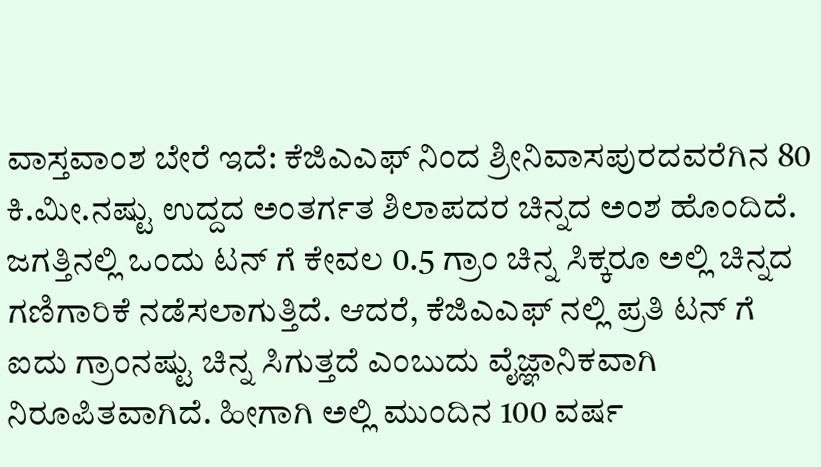ವಾಸ್ತವಾಂಶ ಬೇರೆ ಇದೆ: ಕೆಜಿಎಎಫ್ ನಿಂದ ಶ್ರೀನಿವಾಸಪುರದವರೆಗಿನ 80 ಕಿ.ಮೀ.ನಷ್ಟು ಉದ್ದದ ಅಂತರ್ಗತ ಶಿಲಾಪದರ ಚಿನ್ನದ ಅಂಶ ಹೊಂದಿದೆ. ಜಗತ್ತಿನಲ್ಲಿ ಒಂದು ಟನ್ ಗೆ ಕೇವಲ 0.5 ಗ್ರಾಂ ಚಿನ್ನ ಸಿಕ್ಕರೂ ಅಲ್ಲಿ ಚಿನ್ನದ ಗಣಿಗಾರಿಕೆ ನಡೆಸಲಾಗುತ್ತಿದೆ. ಆದರೆ, ಕೆಜಿಎಎಫ್ ನಲ್ಲಿ ಪ್ರತಿ ಟನ್ ಗೆ ಐದು ಗ್ರಾಂನಷ್ಟು ಚಿನ್ನ ಸಿಗುತ್ತದೆ ಎಂಬುದು ವೈಜ್ಞಾನಿಕವಾಗಿ ನಿರೂಪಿತವಾಗಿದೆ. ಹೀಗಾಗಿ ಅಲ್ಲಿ ಮುಂದಿನ 100 ವರ್ಷ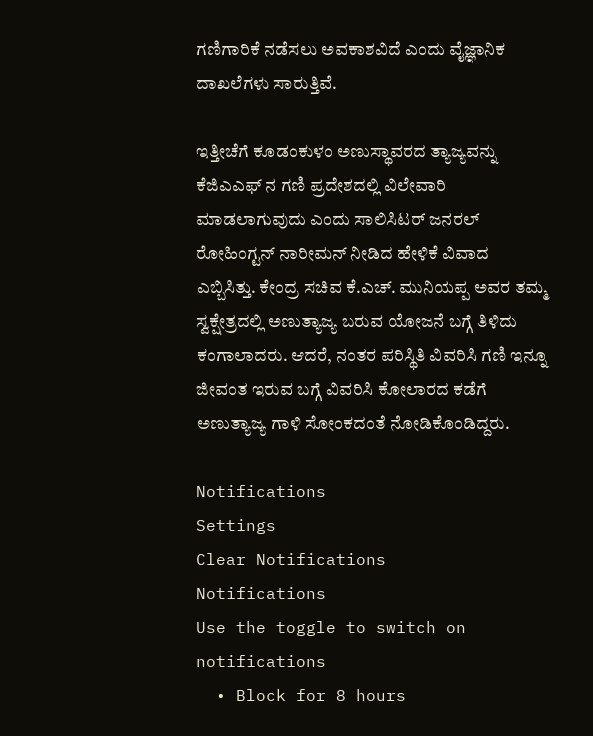ಗಣಿಗಾರಿಕೆ ನಡೆಸಲು ಅವಕಾಶವಿದೆ ಎಂದು ವೈಜ್ಞಾನಿಕ ದಾಖಲೆಗಳು ಸಾರುತ್ತಿವೆ.

ಇತ್ತೀಚೆಗೆ ಕೂಡಂಕುಳಂ ಅಣುಸ್ಥಾವರದ ತ್ಯಾಜ್ಯವನ್ನು ಕೆಜಿಎಎಫ್ ನ ಗಣಿ ಪ್ರದೇಶದಲ್ಲಿ ವಿಲೇವಾರಿ ಮಾಡಲಾಗುವುದು ಎಂದು ಸಾಲಿಸಿಟರ್ ಜನರಲ್ ರೋಹಿಂಗ್ಟನ್ ನಾರೀಮನ್ ನೀಡಿದ ಹೇಳಿಕೆ ವಿವಾದ ಎಬ್ಬಿಸಿತ್ತು. ಕೇಂದ್ರ ಸಚಿವ ಕೆ.ಎಚ್. ಮುನಿಯಪ್ಪ ಅವರ ತಮ್ಮ ಸ್ವಕ್ಷೇತ್ರದಲ್ಲಿ ಅಣುತ್ಯಾಜ್ಯ ಬರುವ ಯೋಜನೆ ಬಗ್ಗೆ ತಿಳಿದು ಕಂಗಾಲಾದರು. ಆದರೆ, ನಂತರ ಪರಿಸ್ಥಿತಿ ವಿವರಿಸಿ ಗಣಿ ಇನ್ನೂ ಜೀವಂತ ಇರುವ ಬಗ್ಗೆ ವಿವರಿಸಿ ಕೋಲಾರದ ಕಡೆಗೆ ಅಣುತ್ಯಾಜ್ಯ ಗಾಳಿ ಸೋಂಕದಂತೆ ನೋಡಿಕೊಂಡಿದ್ದರು.

Notifications
Settings
Clear Notifications
Notifications
Use the toggle to switch on notifications
  • Block for 8 hours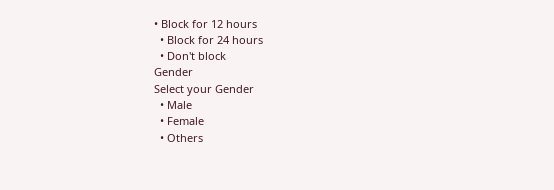• Block for 12 hours
  • Block for 24 hours
  • Don't block
Gender
Select your Gender
  • Male
  • Female
  • Others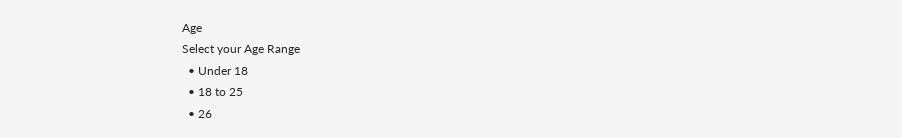Age
Select your Age Range
  • Under 18
  • 18 to 25
  • 26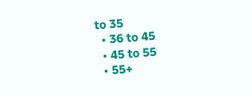to 35
  • 36 to 45
  • 45 to 55
  • 55+